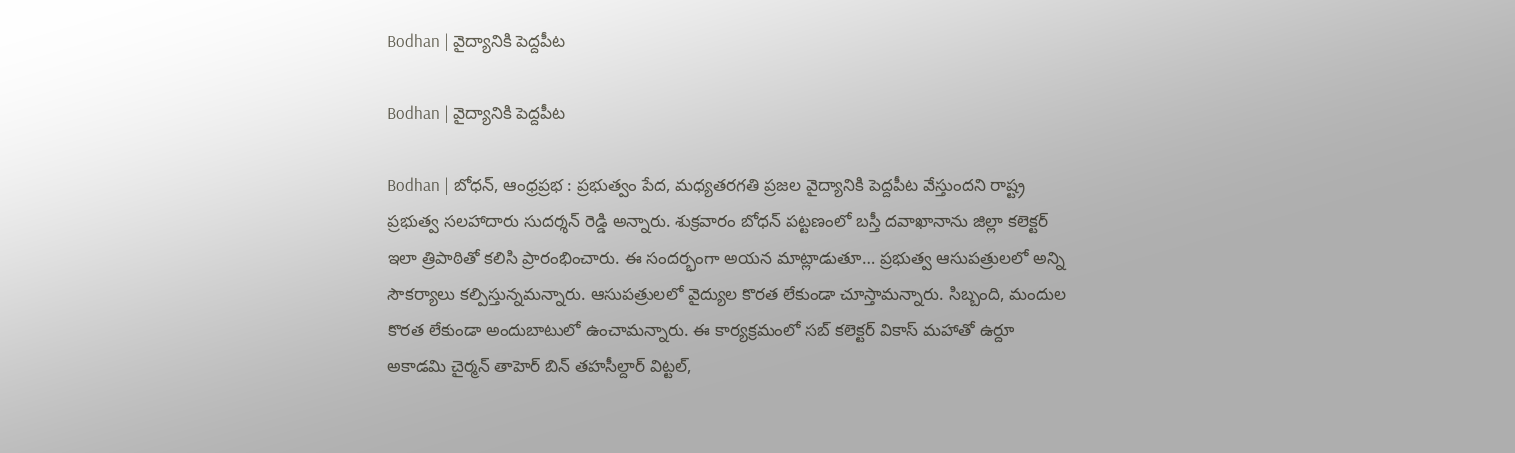Bodhan | వైద్యానికి పెద్దపీట

Bodhan | వైద్యానికి పెద్దపీట

Bodhan | బోధన్, ఆంధ్రప్రభ : ప్రభుత్వం పేద, మధ్యతరగతి ప్రజల వైద్యానికి పెద్దపీట వేస్తుందని రాష్ట్ర ప్రభుత్వ సలహాదారు సుదర్శన్ రెడ్డి అన్నారు. శుక్రవారం బోధన్ పట్టణంలో బస్తీ దవాఖానాను జిల్లా కలెక్టర్ ఇలా త్రిపాఠితో కలిసి ప్రారంభించారు. ఈ సందర్భంగా అయన మాట్లాడుతూ… ప్రభుత్వ ఆసుపత్రులలో అన్ని సౌకర్యాలు కల్పిస్తున్నమన్నారు. ఆసుపత్రులలో వైద్యుల కొరత లేకుండా చూస్తామన్నారు. సిబ్బంది, మందుల కొరత లేకుండా అందుబాటులో ఉంచామన్నారు. ఈ కార్యక్రమంలో సబ్ కలెక్టర్ వికాస్ మహాతో ఉర్దూ అకాడమి చైర్మన్ తాహెర్ బిన్ తహసీల్దార్ విట్టల్,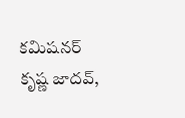కమిషనర్ కృష్ణ జాదవ్,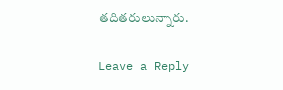తదితరులున్నారు.

Leave a Reply